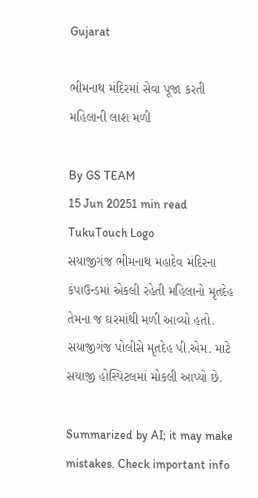Gujarat

ભીમનાથ મંદિરમાં સેવા પૂજા કરતી મહિલાની લાશ મળી

By GS TEAM
15 Jun 20251 min read
TukuTouch Logo
સયાજીગંજ ભીમનાથ મહાદેવ મંદિરના કંપાઉન્ડમાં એકલી રહેતી મહિલાનો મૃતદેહ તેમના જ ઘરમાંથી મળી આવ્યો હતો. સયાજીગંજ પોલીસે મૃતદેહ પી.એમ. માટે સયાજી હોસ્પિટલમાં મોકલી આપ્યો છે.

Summarized by AI; it may make mistakes. Check important info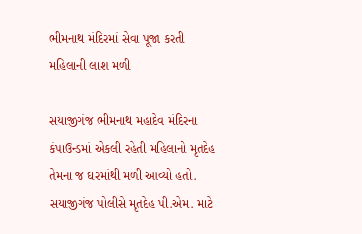ભીમનાથ મંદિરમાં સેવા પૂજા કરતી મહિલાની લાશ મળી

સયાજીગંજ ભીમનાથ મહાદેવ મંદિરના કંપાઉન્ડમાં એકલી રહેતી મહિલાનો મૃતદેહ તેમના જ ઘરમાંથી મળી આવ્યો હતો. સયાજીગંજ પોલીસે મૃતદેહ પી.એમ. માટે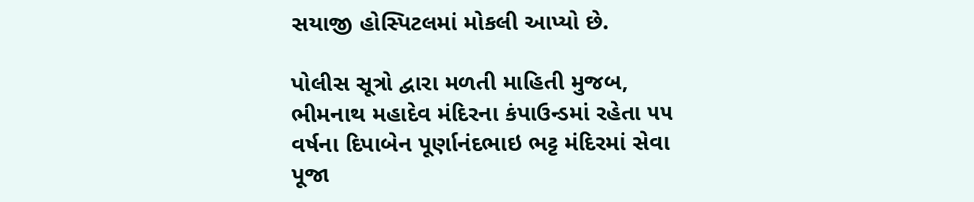સયાજી હોસ્પિટલમાં મોકલી આપ્યો છે.

પોલીસ સૂત્રો દ્વારા મળતી માહિતી મુજબ, ભીમનાથ મહાદેવ મંદિરના કંપાઉન્ડમાં રહેતા ૫૫ વર્ષના દિપાબેન પૂર્ણાનંદભાઇ ભટ્ટ મંદિરમાં સેવા  પૂજા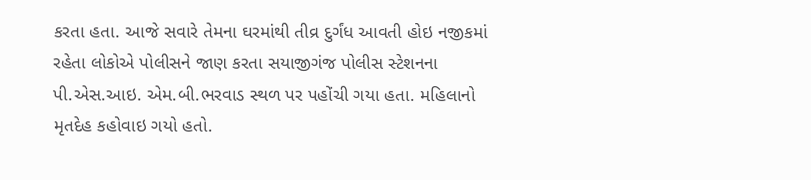કરતા હતા. આજે સવારે તેમના ઘરમાંથી તીવ્ર દુર્ગંધ આવતી હોઇ નજીકમાં રહેતા લોકોએ પોલીસને જાણ કરતા સયાજીગંજ પોલીસ સ્ટેશનના પી.એસ.આઇ. એમ.બી.ભરવાડ સ્થળ પર પહોંચી ગયા હતા. મહિલાનો મૃતદેહ કહોવાઇ ગયો હતો.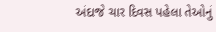અંદાજે ચાર દિવસ પહેલા તેઓનું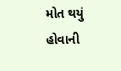મોત થયું હોવાની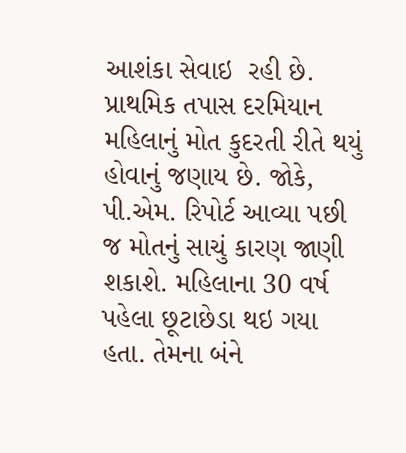આશંકા સેવાઇ  રહી છે. પ્રાથમિક તપાસ દરમિયાન મહિલાનું મોત કુદરતી રીતે થયું હોવાનું જણાય છે. જોકે, પી.એમ. રિપોર્ટ આવ્યા પછી જ મોતનું સાચું કારણ જાણી શકાશે. મહિલાના 30 વર્ષ પહેલા છૂટાછેડા થઇ ગયા હતા. તેમના બંને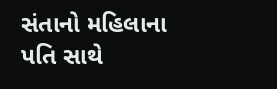સંતાનો મહિલાના પતિ સાથે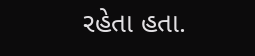રહેતા હતા.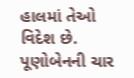હાલમાં તેઓ વિદેશ છે. પૂણોબેનની ચાર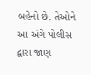બહેનો છે. તેઓને આ અંગે પોલીસ દ્વારા જાણ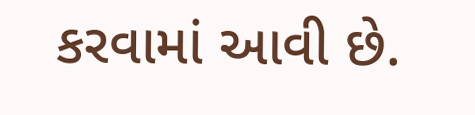કરવામાં આવી છે.